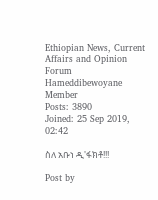Ethiopian News, Current Affairs and Opinion Forum
Hameddibewoyane
Member
Posts: 3890
Joined: 25 Sep 2019, 02:42

ስለ አቡነ ዲ'ፋክቶ!!!

Post by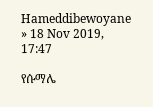Hameddibewoyane » 18 Nov 2019, 17:47

የሱማሌ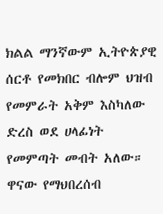ክልል ማንኛውም ኢትዮጵያዊ ሰርቶ የመክበር ብሎም ህዝብ የመምራት አቅም እስካለው ድረስ ወደ ሀላፊነት የመምጣት መብት አለው። ዋናው የማህበረሰብ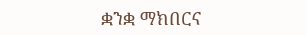ቋንቋ ማክበርና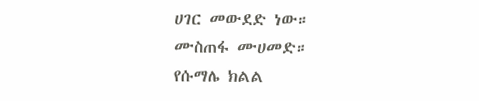ሀገር መውደድ ነው።
ሙስጠፋ ሙሀመድ።
የሱማሌ ክልል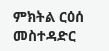ምክትል ርዕሰ መስተዳድር